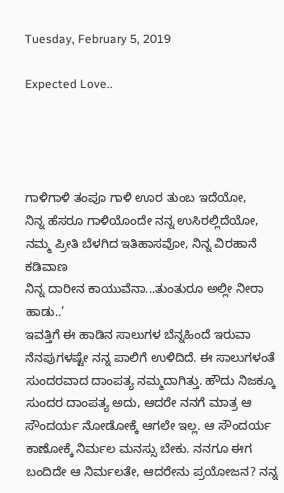Tuesday, February 5, 2019

Expected Love..




ಗಾಳಿಗಾಳಿ ತಂಪೂ ಗಾಳಿ ಊರ ತುಂಬ ಇದೆಯೋ,
ನಿನ್ನ ಹೆಸರೂ ಗಾಳಿಯೊಂದೇ ನನ್ನ ಉಸಿರಲ್ಲಿದೆಯೋ,
ನಮ್ಮ ಪ್ರೀತಿ ಬೆಳಗಿದ ಇತಿಹಾಸವೋ, ನಿನ್ನ ವಿರಹಾನೆ ಕಡಿವಾಣ
ನಿನ್ನ ದಾರೀನ ಕಾಯುವೆನಾ...ತುಂತುರೂ ಅಲ್ಲೀ ನೀರಾ ಹಾಡು..’
ಇವತ್ತಿಗೆ ಈ ಹಾಡಿನ ಸಾಲುಗಳ ಬೆನ್ನಹಿಂದೆ ಇರುವಾ ನೆನಪುಗಳಷ್ಟೇ ನನ್ನ ಪಾಲಿಗೆ ಉಳಿದಿದೆ. ಈ ಸಾಲುಗಳಂತೆ ಸುಂದರವಾದ ದಾಂಪತ್ಯ ನಮ್ಮದಾಗಿತ್ತು. ಹೌದು ನಿಜಕ್ಕೂ ಸುಂದರ ದಾಂಪತ್ಯ ಅದು, ಆದರೇ ನನಗೆ ಮಾತ್ರ ಆ ಸೌಂದರ್ಯ ನೋಡೋಕ್ಕೆ ಆಗಲೇ ಇಲ್ಲ. ಆ ಸೌಂದರ್ಯ ಕಾಣೋಕ್ಕೆ ನಿರ್ಮಲ ಮನಸ್ಸು ಬೇಕು. ನನಗೂ ಈಗ ಬಂದಿದೇ ಆ ನಿರ್ಮಲತೇ, ಆದರೇನು ಪ್ರಯೋಜನ? ನನ್ನ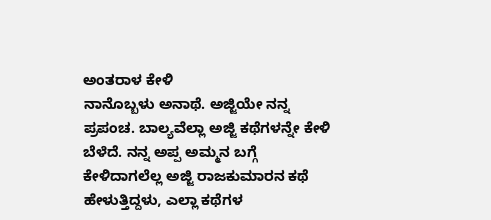ಅಂತರಾಳ ಕೇಳಿ
ನಾನೊಬ್ಬಳು ಅನಾಥೆ. ಅಜ್ಜಿಯೇ ನನ್ನ ಪ್ರಪಂಚ. ಬಾಲ್ಯವೆಲ್ಲಾ ಅಜ್ಜಿ ಕಥೆಗಳನ್ನೇ ಕೇಳಿ ಬೆಳೆದೆ. ನನ್ನ ಅಪ್ಪ ಅಮ್ಮನ ಬಗ್ಗೆ ಕೇಳಿದಾಗಲೆಲ್ಲ ಅಜ್ಜಿ ರಾಜಕುಮಾರನ ಕಥೆ ಹೇಳುತ್ತಿದ್ದಳು, ಎಲ್ಲಾ ಕಥೆಗಳ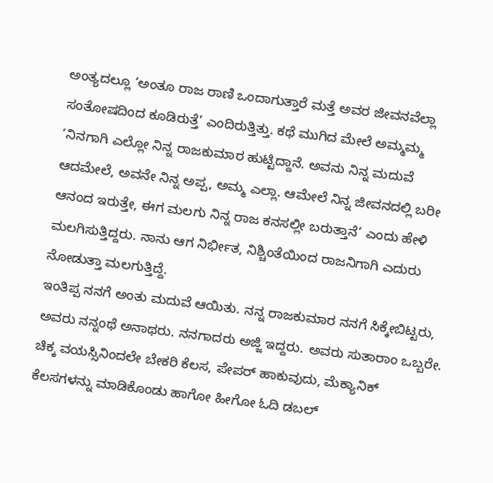ಅಂತ್ಯದಲ್ಲೂ ‘ಅಂತೂ ರಾಜ ರಾಣಿ ಒಂದಾಗುತ್ತಾರೆ ಮತ್ತೆ ಅವರ ಜೀವನವೆಲ್ಲಾ ಸಂತೋಷದಿಂದ ಕೂಡಿರುತ್ತೆ’ ಎಂದಿರುತ್ತಿತ್ತು. ಕಥೆ ಮುಗಿದ ಮೇಲೆ ಅಮ್ಮಮ್ಮ ‘ನಿನಗಾಗಿ ಎಲ್ಲೋ ನಿನ್ನ ರಾಜಕುಮಾರ ಹುಟ್ಟಿದ್ದಾನೆ. ಅವನು ನಿನ್ನ ಮದುವೆ ಆದಮೇಲೆ, ಅವನೇ ನಿನ್ನ ಅಪ್ಪ, ಅಮ್ಮ ಎಲ್ಲಾ. ಆಮೇಲೆ ನಿನ್ನ ಜೀವನದಲ್ಲಿ ಬರೀ ಆನಂದ ಇರುತ್ತೇ, ಈಗ ಮಲಗು ನಿನ್ನ ರಾಜ ಕನಸಲ್ಲೀ ಬರುತ್ತಾನೆ’ ಎಂದು ಹೇಳಿ ಮಲಗಿಸುತ್ತಿದ್ದರು. ನಾನು ಆಗ ನಿರ್ಭೀತ, ನಿಶ್ಚಿಂತೆಯಿಂದ ರಾಜನಿಗಾಗಿ ಎದುರು ನೋಡುತ್ತಾ ಮಲಗುತ್ತಿದ್ದೆ.
ಇಂತಿಪ್ಪ ನನಗೆ ಅಂತು ಮದುವೆ ಆಯಿತು. ನನ್ನ ರಾಜಕುಮಾರ ನನಗೆ ಸಿಕ್ಕೇಬಿಟ್ಟರು, ಅವರು ನನ್ನಂಥೆ ಅನಾಥರು. ನನಗಾದರು ಅಜ್ಜಿ ಇದ್ದರು. ಅವರು ಸುತಾರಾಂ ಒಬ್ಬರೇ. ಚಿಕ್ಕ ವಯಸ್ಸಿನಿಂದಲೇ ಬೇಕರಿ ಕೆಲಸ, ಪೇಪರ್ ಹಾಕುವುದು, ಮೆಕ್ಯಾನಿಕ್ ಕೆಲಸಗಳನ್ನು ಮಾಡಿಕೊಂಡು ಹಾಗೋ ಹೀಗೋ ಓದಿ ಡಬಲ್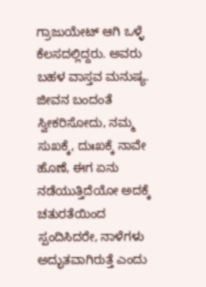ಗ್ರಾಜುಯೇಟ್ ಆಗಿ ಒಳ್ಳೆ ಕೆಲಸದಲ್ಲಿದ್ದರು. ಅವರು ಬಹಳ ವಾಸ್ತವ ಮನುಷ್ಯ. ಜೀವನ ಬಂದಂತೆ ಸ್ವೀಕರಿಸೋದು, ನಮ್ಮ ಸುಖಕ್ಕೆ, ದುಃಖಕ್ಕೆ ನಾವೇ ಹೊಣೆ, ಈಗ ಏನು ನಡೆಯುತ್ತಿದೆಯೋ ಅದಕ್ಕೆ ಚತುರತೆಯಿಂದ ಸ್ಪಂದಿಸಿದರೇ, ನಾಳೆಗಳು ಅದ್ಭುತವಾಗಿರುತ್ತೆ ಎಂದು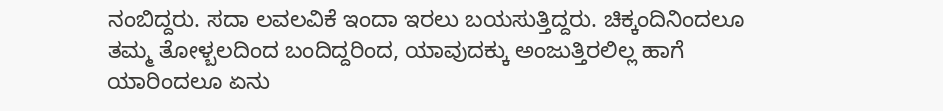ನಂಬಿದ್ದರು. ಸದಾ ಲವಲವಿಕೆ ಇಂದಾ ಇರಲು ಬಯಸುತ್ತಿದ್ದರು. ಚಿಕ್ಕಂದಿನಿಂದಲೂ ತಮ್ಮ ತೋಳ್ಬಲದಿಂದ ಬಂದಿದ್ದರಿಂದ, ಯಾವುದಕ್ಕು ಅಂಜುತ್ತಿರಲಿಲ್ಲ ಹಾಗೆ ಯಾರಿಂದಲೂ ಏನು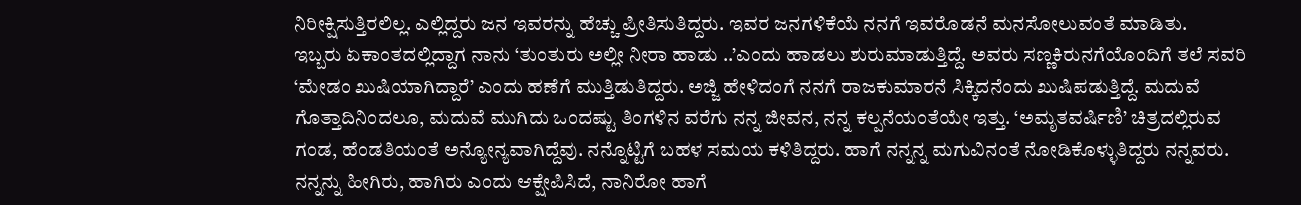ನಿರೀಕ್ಷಿಸುತ್ತಿರಲಿಲ್ಲ. ಎಲ್ಲಿದ್ದರು ಜನ ಇವರನ್ನು ಹೆಚ್ಚು ಪ್ರೀತಿಸುತಿದ್ದರು. ಇವರ ಜನಗಳಿಕೆಯೆ ನನಗೆ ಇವರೊಡನೆ ಮನಸೋಲುವಂತೆ ಮಾಡಿತು.
ಇಬ್ಬರು ಏಕಾಂತದಲ್ಲಿದ್ದಾಗ ನಾನು ‘ತುಂತುರು ಅಲ್ಲೀ ನೀರಾ ಹಾಡು ..’ಎಂದು ಹಾಡಲು ಶುರುಮಾಡುತ್ತಿದ್ದೆ. ಅವರು ಸಣ್ಣಕಿರುನಗೆಯೊಂದಿಗೆ ತಲೆ ಸವರಿ ‘ಮೇಡಂ ಖುಷಿಯಾಗಿದ್ದಾರೆ’ ಎಂದು ಹಣೆಗೆ ಮುತ್ತಿಡುತಿದ್ದರು. ಅಜ್ಜಿ ಹೇಳಿದಂಗೆ ನನಗೆ ರಾಜಕುಮಾರನೆ ಸಿಕ್ಕಿದನೆಂದು ಖುಷಿಪಡುತ್ತಿದ್ದೆ. ಮದುವೆ ಗೊತ್ತಾದಿನಿಂದಲೂ, ಮದುವೆ ಮುಗಿದು ಒಂದಷ್ಟು ತಿಂಗಳಿನ ವರೆಗು ನನ್ನ ಜೀವನ, ನನ್ನ ಕಲ್ಪನೆಯಂತೆಯೇ ಇತ್ತು. ‘ಅಮೃತವರ್ಷಿಣಿ’ ಚಿತ್ರದಲ್ಲಿರುವ ಗಂಡ, ಹೆಂಡತಿಯಂತೆ ಅನ್ಯೋನ್ಯವಾಗಿದ್ದೆವು. ನನ್ನೊಟ್ಟಿಗೆ ಬಹಳ ಸಮಯ ಕಳಿತಿದ್ದರು. ಹಾಗೆ ನನ್ನನ್ನ ಮಗುವಿನಂತೆ ನೋಡಿಕೊಳ್ಳುತಿದ್ದರು ನನ್ನವರು. ನನ್ನನ್ನು ಹೀಗಿರು, ಹಾಗಿರು ಎಂದು ಆಕ್ಷೇಪಿಸಿದೆ, ನಾನಿರೋ ಹಾಗೆ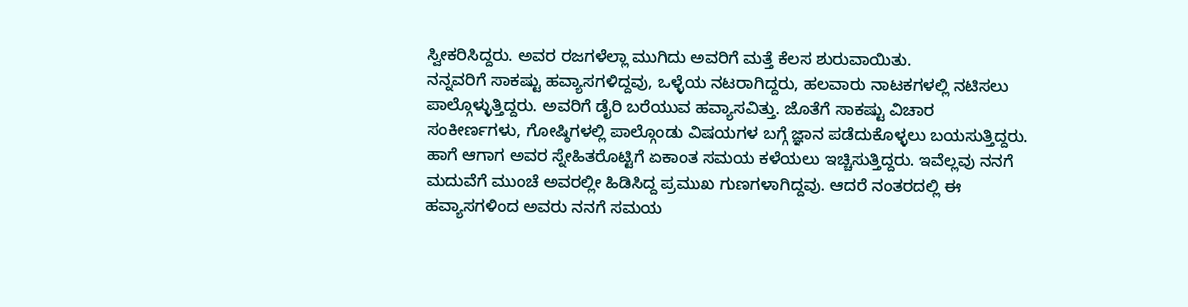ಸ್ವೀಕರಿಸಿದ್ದರು. ಅವರ ರಜಗಳೆಲ್ಲಾ ಮುಗಿದು ಅವರಿಗೆ ಮತ್ತೆ ಕೆಲಸ ಶುರುವಾಯಿತು.
ನನ್ನವರಿಗೆ ಸಾಕಷ್ಟು ಹವ್ಯಾಸಗಳಿದ್ದವು, ಒಳ್ಳೆಯ ನಟರಾಗಿದ್ದರು, ಹಲವಾರು ನಾಟಕಗಳಲ್ಲಿ ನಟಿಸಲು ಪಾಲ್ಗೊಳ್ಳುತ್ತಿದ್ದರು. ಅವರಿಗೆ ಡೈರಿ ಬರೆಯುವ ಹವ್ಯಾಸವಿತ್ತು. ಜೊತೆಗೆ ಸಾಕಷ್ಟು ವಿಚಾರ ಸಂಕೀರ್ಣಗಳು, ಗೋಷ್ಠಿಗಳಲ್ಲಿ ಪಾಲ್ಗೊಂಡು ವಿಷಯಗಳ ಬಗ್ಗೆ ಜ್ಞಾನ ಪಡೆದುಕೊಳ್ಳಲು ಬಯಸುತ್ತಿದ್ದರು. ಹಾಗೆ ಆಗಾಗ ಅವರ ಸ್ನೇಹಿತರೊಟ್ಟಿಗೆ ಏಕಾಂತ ಸಮಯ ಕಳೆಯಲು ಇಚ್ಚಿಸುತ್ತಿದ್ದರು. ಇವೆಲ್ಲವು ನನಗೆ ಮದುವೆಗೆ ಮುಂಚೆ ಅವರಲ್ಲೀ ಹಿಡಿಸಿದ್ದ ಪ್ರಮುಖ ಗುಣಗಳಾಗಿದ್ದವು. ಆದರೆ ನಂತರದಲ್ಲಿ ಈ ಹವ್ಯಾಸಗಳಿಂದ ಅವರು ನನಗೆ ಸಮಯ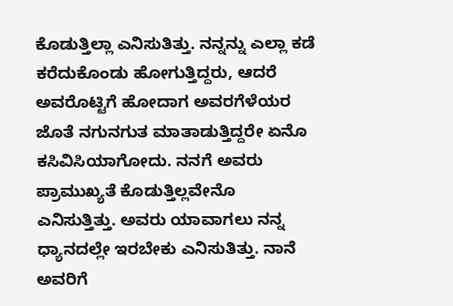ಕೊಡುತ್ತಿಲ್ಲಾ ಎನಿಸುತಿತ್ತು. ನನ್ನನ್ನು ಎಲ್ಲಾ ಕಡೆ ಕರೆದುಕೊಂಡು ಹೋಗುತ್ತಿದ್ದರು, ಆದರೆ ಅವರೊಟ್ಟಿಗೆ ಹೋದಾಗ ಅವರಗೆಳೆಯರ ಜೊತೆ ನಗುನಗುತ ಮಾತಾಡುತ್ತಿದ್ದರೇ ಏನೊ ಕಸಿವಿಸಿಯಾಗೋದು. ನನಗೆ ಅವರು ಪ್ರಾಮುಖ್ಯತೆ ಕೊಡುತ್ತಿಲ್ಲವೇನೊ ಎನಿಸುತ್ತಿತ್ತು. ಅವರು ಯಾವಾಗಲು ನನ್ನ ಧ್ಯಾನದಲ್ಲೇ ಇರಬೇಕು ಎನಿಸುತಿತ್ತು. ನಾನೆ ಅವರಿಗೆ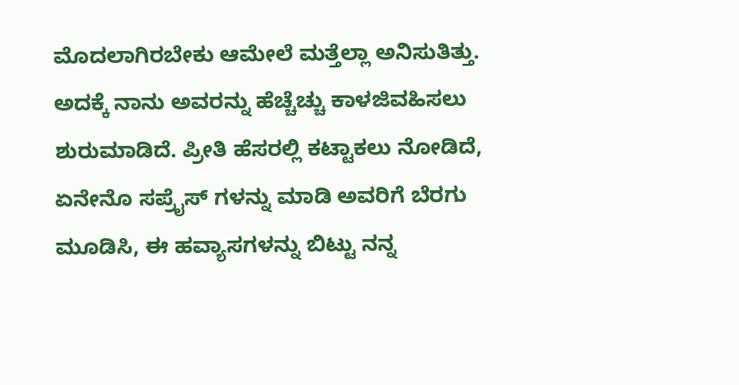ಮೊದಲಾಗಿರಬೇಕು ಆಮೇಲೆ ಮತ್ತೆಲ್ಲಾ ಅನಿಸುತಿತ್ತು. ಅದಕ್ಕೆ ನಾನು ಅವರನ್ನು ಹೆಚ್ಚೆಚ್ಚು ಕಾಳಜಿವಹಿಸಲು ಶುರುಮಾಡಿದೆ. ಪ್ರೀತಿ ಹೆಸರಲ್ಲಿ ಕಟ್ಟಾಕಲು ನೋಡಿದೆ, ಏನೇನೊ ಸಪ್ರೈಸ್ ಗಳನ್ನು ಮಾಡಿ ಅವರಿಗೆ ಬೆರಗು ಮೂಡಿಸಿ, ಈ ಹವ್ಯಾಸಗಳನ್ನು ಬಿಟ್ಟು ನನ್ನ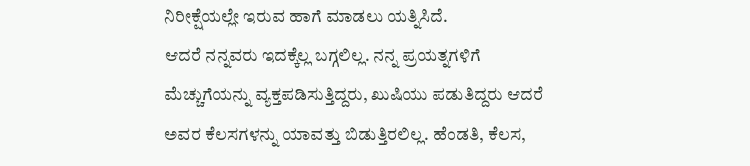ನಿರೀಕ್ಷೆಯಲ್ಲೇ ಇರುವ ಹಾಗೆ ಮಾಡಲು ಯತ್ನಿಸಿದೆ.
ಆದರೆ ನನ್ನವರು ಇದಕ್ಕೆಲ್ಲ ಬಗ್ಗಲಿಲ್ಲ. ನನ್ನ ಪ್ರಯತ್ನಗಳಿಗೆ ಮೆಚ್ಚುಗೆಯನ್ನು ವ್ಯಕ್ತಪಡಿಸುತ್ತಿದ್ದರು, ಖುಷಿಯು ಪಡುತಿದ್ದರು ಆದರೆ ಅವರ ಕೆಲಸಗಳನ್ನು ಯಾವತ್ತು ಬಿಡುತ್ತಿರಲಿಲ್ಲ. ಹೆಂಡತಿ, ಕೆಲಸ,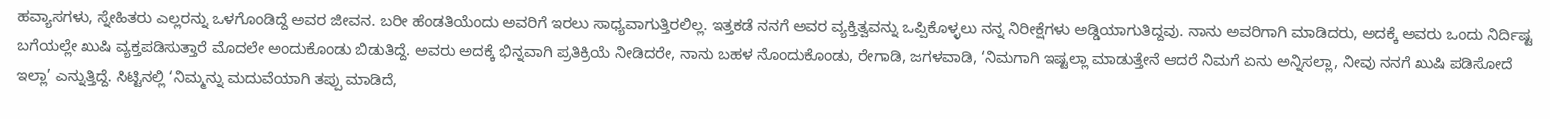ಹವ್ಯಾಸಗಳು, ಸ್ನೇಹಿತರು ಎಲ್ಲರನ್ನು ಒಳಗೊಂಡಿದ್ದೆ ಅವರ ಜೀವನ. ಬರೀ ಹೆಂಡತಿಯೆಂದು ಅವರಿಗೆ ಇರಲು ಸಾಧ್ಯವಾಗುತ್ತಿರಲಿಲ್ಲ. ಇತ್ತಕಡೆ ನನಗೆ ಅವರ ವ್ಯಕ್ತಿತ್ವವನ್ನು ಒಪ್ಪಿಕೊಳ್ಳಲು ನನ್ನ ನಿರೀಕ್ಷೆಗಳು ಅಡ್ಡಿಯಾಗುತಿದ್ದವು. ನಾನು ಅವರಿಗಾಗಿ ಮಾಡಿದರು, ಅದಕ್ಕೆ ಅವರು ಒಂದು ನಿರ್ದಿಷ್ಟ ಬಗೆಯಲ್ಲೇ ಖುಷಿ ವ್ಯಕ್ತಪಡಿಸುತ್ತಾರೆ ಮೊದಲೇ ಅಂದುಕೊಂಡು ಬಿಡುತಿದ್ದೆ. ಅವರು ಅದಕ್ಕೆ ಭಿನ್ನವಾಗಿ ಪ್ರತಿಕ್ರಿಯೆ ನೀಡಿದರೇ, ನಾನು ಬಹಳ ನೊಂದುಕೊಂಡು, ರೇಗಾಡಿ, ಜಗಳವಾಡಿ, ‘ನಿಮಗಾಗಿ ಇಷ್ಟಲ್ಲಾ ಮಾಡುತ್ತೇನೆ ಆದರೆ ನಿಮಗೆ ಏನು ಅನ್ನಿಸಲ್ಲಾ, ನೀವು ನನಗೆ ಖುಷಿ ಪಡಿಸೋದೆ ಇಲ್ಲಾ’ ಎನ್ನುತ್ತಿದ್ದೆ. ಸಿಟ್ಟಿನಲ್ಲಿ ‘ನಿಮ್ಮನ್ನು ಮದುವೆಯಾಗಿ ತಪ್ಪು ಮಾಡಿದೆ,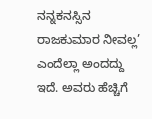ನನ್ನಕನಸ್ಸಿನ ರಾಜಕುಮಾರ ನೀವಲ್ಲ’ ಎಂದೆಲ್ಲಾ ಅಂದದ್ದು ಇದೆ. ಅವರು ಹೆಚ್ಚಿಗೆ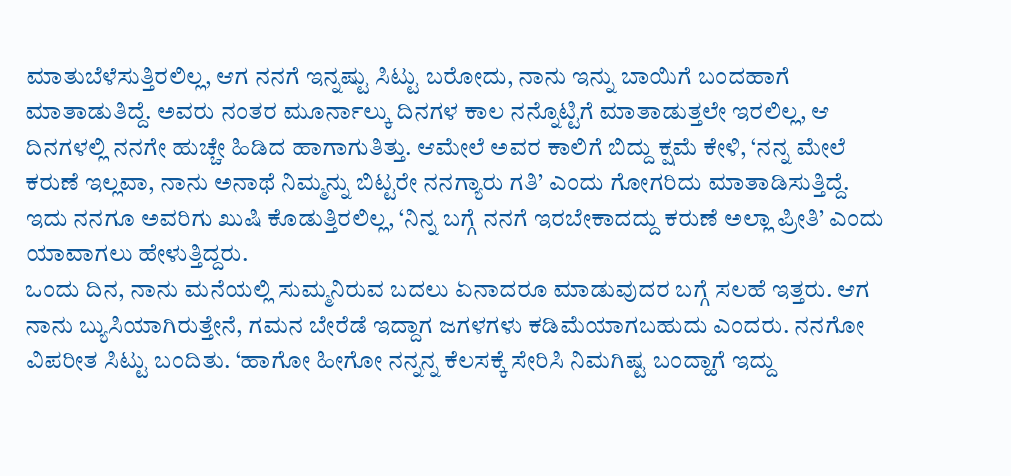ಮಾತುಬೆಳೆಸುತ್ತಿರಲಿಲ್ಲ, ಆಗ ನನಗೆ ಇನ್ನಷ್ಟು ಸಿಟ್ಟು ಬರೋದು, ನಾನು ಇನ್ನು ಬಾಯಿಗೆ ಬಂದಹಾಗೆ ಮಾತಾಡುತಿದ್ದೆ. ಅವರು ನಂತರ ಮೂರ್ನಾಲ್ಕು ದಿನಗಳ ಕಾಲ ನನ್ನೊಟ್ಟಿಗೆ ಮಾತಾಡುತ್ತಲೇ ಇರಲಿಲ್ಲ, ಆ ದಿನಗಳಲ್ಲಿ ನನಗೇ ಹುಚ್ಚೇ ಹಿಡಿದ ಹಾಗಾಗುತಿತ್ತು. ಆಮೇಲೆ ಅವರ ಕಾಲಿಗೆ ಬಿದ್ದು ಕ್ಷಮೆ ಕೇಳಿ, ‘ನನ್ನ ಮೇಲೆ ಕರುಣೆ ಇಲ್ಲವಾ, ನಾನು ಅನಾಥೆ ನಿಮ್ಮನ್ನು ಬಿಟ್ಟರೇ ನನಗ್ಯಾರು ಗತಿ’ ಎಂದು ಗೋಗರಿದು ಮಾತಾಡಿಸುತ್ತಿದ್ದೆ. ಇದು ನನಗೂ ಅವರಿಗು ಖುಷಿ ಕೊಡುತ್ತಿರಲಿಲ್ಲ, ‘ನಿನ್ನ ಬಗ್ಗೆ ನನಗೆ ಇರಬೇಕಾದದ್ದು ಕರುಣೆ ಅಲ್ಲಾ ಪ್ರೀತಿ’ ಎಂದು ಯಾವಾಗಲು ಹೇಳುತ್ತಿದ್ದರು.
ಒಂದು ದಿನ, ನಾನು ಮನೆಯಲ್ಲಿ ಸುಮ್ಮನಿರುವ ಬದಲು ಏನಾದರೂ ಮಾಡುವುದರ ಬಗ್ಗೆ ಸಲಹೆ ಇತ್ತರು. ಆಗ ನಾನು ಬ್ಯುಸಿಯಾಗಿರುತ್ತೇನೆ, ಗಮನ ಬೇರೆಡೆ ಇದ್ದಾಗ ಜಗಳಗಳು ಕಡಿಮೆಯಾಗಬಹುದು ಎಂದರು. ನನಗೋ ವಿಪರೀತ ಸಿಟ್ಟು ಬಂದಿತು. ‘ಹಾಗೋ ಹೀಗೋ ನನ್ನನ್ನ ಕೆಲಸಕ್ಕೆ ಸೇರಿಸಿ ನಿಮಗಿಷ್ಟ ಬಂದ್ಹಾಗೆ ಇದ್ದು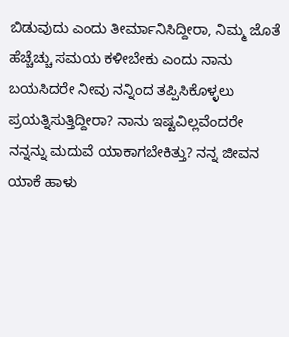ಬಿಡುವುದು ಎಂದು ತೀರ್ಮಾನಿಸಿದ್ದೀರಾ, ನಿಮ್ಮ ಜೊತೆ ಹೆಚ್ಚೆಚ್ಚು ಸಮಯ ಕಳೀಬೇಕು ಎಂದು ನಾನು ಬಯಸಿದರೇ ನೀವು ನನ್ನಿಂದ ತಪ್ಪಿಸಿಕೊಳ್ಳಲು ಪ್ರಯತ್ನಿಸುತ್ತಿದ್ದೀರಾ? ನಾನು ಇಷ್ಟವಿಲ್ಲವೆಂದರೇ ನನ್ನನ್ನು ಮದುವೆ ಯಾಕಾಗಬೇಕಿತ್ತು? ನನ್ನ ಜೀವನ ಯಾಕೆ ಹಾಳು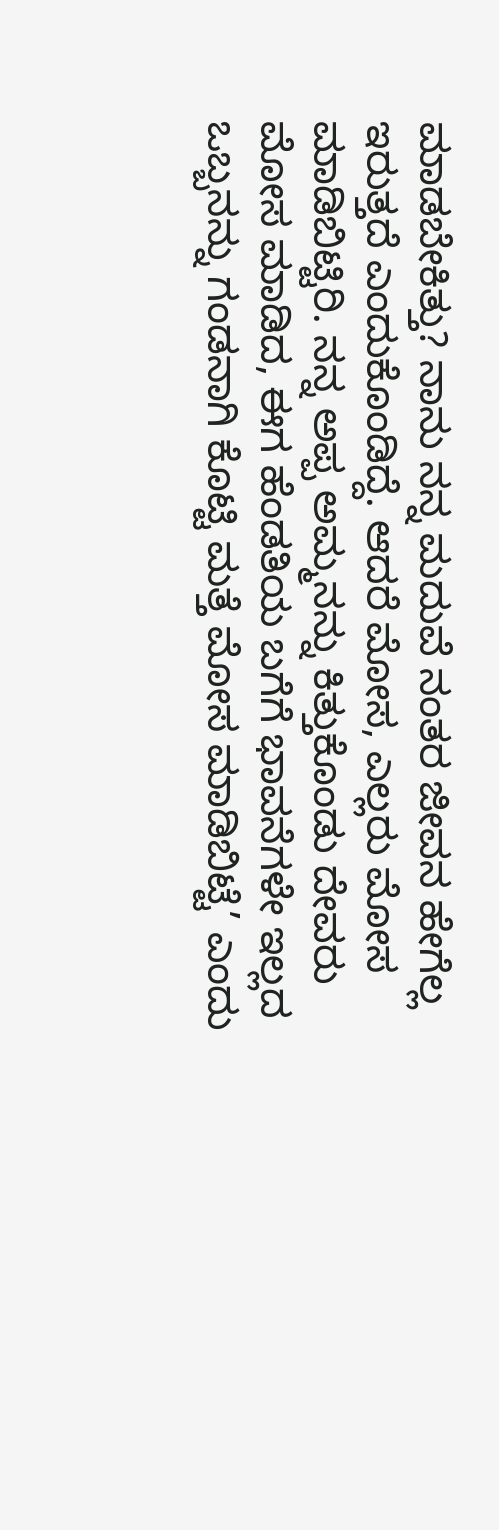ಮಾಡಬೇಕಿತ್ತು? ನಾನು ನನ್ನ ಮದುವೆ ನಂತರ ಜೀವನ ಹೇಗೆಲ್ಲ ಇರುತ್ತದೆ ಎಂದುಕೊಂಡಿದ್ದೆ. ಆದರೆ ಮೋಸ, ಎಲ್ಲರು ಮೋಸ ಮಾಡಿಬಿಟ್ಟಿರಿ. ನನ್ನ ಅಪ್ಪ ಅಮ್ಮನನ್ನು ಕಿತ್ತುಕೊಂಡು ದೇವರು ಮೋಸ ಮಾಡಿದ, ಈಗ ಹೆಂಡತಿಯ ಬಗೆಗೆ ಭಾವನೆಗಳೇ ಇಲ್ಲದ ಒಬ್ಬನನ್ನು ಗಂಡನಾಗಿ ಕೊಟ್ಟಿ ಮತ್ತೆ ಮೋಸ ಮಾಡಿಬಿಟ್ಟೆ’ ಎಂದು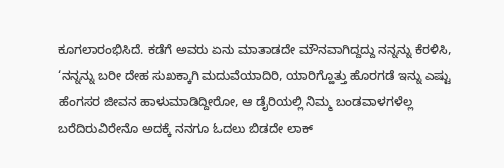ಕೂಗಲಾರಂಭಿಸಿದೆ. ಕಡೆಗೆ ಅವರು ಏನು ಮಾತಾಡದೇ ಮೌನವಾಗಿದ್ದದ್ದು ನನ್ನನ್ನು ಕೆರಳಿಸಿ, ‘ನನ್ನನ್ನು ಬರೀ ದೇಹ ಸುಖಕ್ಕಾಗಿ ಮದುವೆಯಾದಿರಿ, ಯಾರಿಗ್ಹೊತ್ತು ಹೊರಗಡೆ ಇನ್ನು ಎಷ್ಟು ಹೆಂಗಸರ ಜೀವನ ಹಾಳುಮಾಡಿದ್ದೀರೋ, ಆ ಡೈರಿಯಲ್ಲಿ ನಿಮ್ಮ ಬಂಡವಾಳಗಳೆಲ್ಲ ಬರೆದಿರುವಿರೇನೊ ಅದಕ್ಕೆ ನನಗೂ ಓದಲು ಬಿಡದೇ ಲಾಕ್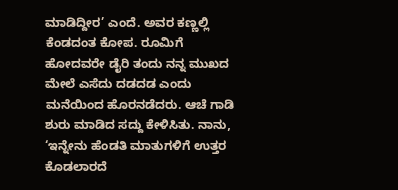ಮಾಡಿದ್ದೀರ’ ಎಂದೆ. ಅವರ ಕಣ್ಣಲ್ಲಿ ಕೆಂಡದಂತ ಕೋಪ. ರೂಮಿಗೆ ಹೋದವರೇ ಡೈರಿ ತಂದು ನನ್ನ ಮುಖದ ಮೇಲೆ ಎಸೆದು ದಡದಡ ಎಂದು ಮನೆಯಿಂದ ಹೊರನಡೆದರು. ಆಚೆ ಗಾಡಿ ಶುರು ಮಾಡಿದ ಸದ್ದು ಕೇಳಿಸಿತು. ನಾನು, ‘ಇನ್ನೇನು ಹೆಂಡತಿ ಮಾತುಗಳಿಗೆ ಉತ್ತರ ಕೊಡಲಾರದೆ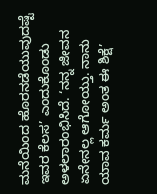ಮನೆಯಿಂದ ಹೊರನಡೆಯುವುದಷ್ಟೆ ಇವರ ಕೆಲಸ’ ಎಂದುಕೊಂಡು ಅಳಲಾರಂಭಿಸಿದೆ. ‘ನನ್ನ ಜೀವನ ಏನೇನಲ್ಲ ಆಗೋಯ್ತು. ನಾನು ಯಾವ ಕರ್ಮ ಅಂತ ಈ ಶಿಕ್ಷೆ’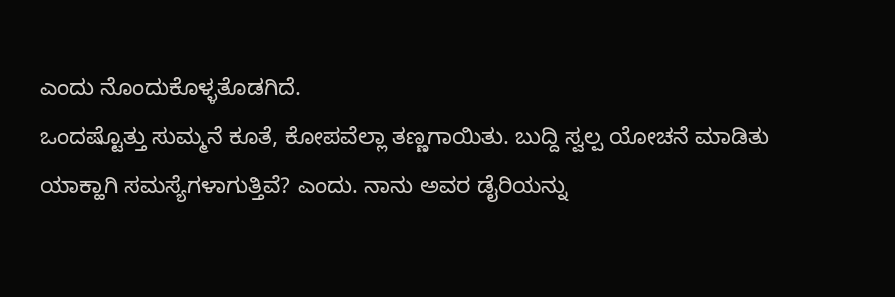ಎಂದು ನೊಂದುಕೊಳ್ಳತೊಡಗಿದೆ.
ಒಂದಷ್ಟೊತ್ತು ಸುಮ್ಮನೆ ಕೂತೆ, ಕೋಪವೆಲ್ಲಾ ತಣ್ಣಗಾಯಿತು. ಬುದ್ದಿ ಸ್ವಲ್ಪ ಯೋಚನೆ ಮಾಡಿತು ಯಾಕ್ಹಾಗಿ ಸಮಸ್ಯೆಗಳಾಗುತ್ತಿವೆ? ಎಂದು. ನಾನು ಅವರ ಡೈರಿಯನ್ನು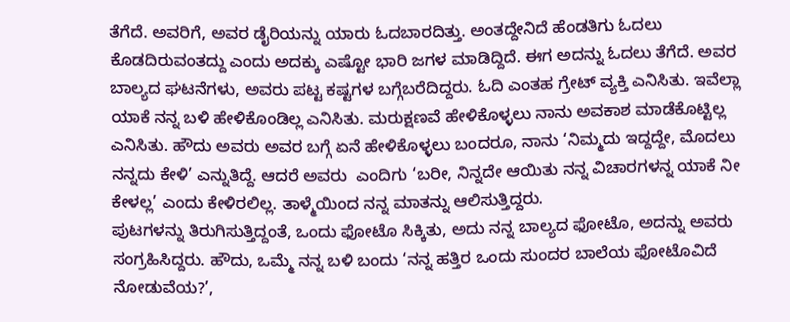ತೆಗೆದೆ. ಅವರಿಗೆ, ಅವರ ಡೈರಿಯನ್ನು ಯಾರು ಓದಬಾರದಿತ್ತು. ಅಂತದ್ದೇನಿದೆ ಹೆಂಡತಿಗು ಓದಲು ಕೊಡದಿರುವಂತದ್ದು ಎಂದು ಅದಕ್ಕು ಎಷ್ಟೋ ಭಾರಿ ಜಗಳ ಮಾಡಿದ್ದಿದೆ. ಈಗ ಅದನ್ನು ಓದಲು ತೆಗೆದೆ. ಅವರ ಬಾಲ್ಯದ ಘಟನೆಗಳು, ಅವರು ಪಟ್ಟ ಕಷ್ಟಗಳ ಬಗ್ಗೆಬರೆದಿದ್ದರು. ಓದಿ ಎಂತಹ ಗ್ರೇಟ್ ವ್ಯಕ್ತಿ ಎನಿಸಿತು. ಇವೆಲ್ಲಾ ಯಾಕೆ ನನ್ನ ಬಳಿ ಹೇಳಿಕೊಂಡಿಲ್ಲ ಎನಿಸಿತು. ಮರುಕ್ಷಣವೆ ಹೇಳಿಕೊಳ್ಳಲು ನಾನು ಅವಕಾಶ ಮಾಡೆಕೊಟ್ಟಿಲ್ಲ ಎನಿಸಿತು. ಹೌದು ಅವರು ಅವರ ಬಗ್ಗೆ ಏನೆ ಹೇಳಿಕೊಳ್ಳಲು ಬಂದರೂ, ನಾನು ‘ನಿಮ್ಮದು ಇದ್ದದ್ದೇ, ಮೊದಲು ನನ್ನದು ಕೇಳಿ’ ಎನ್ನುತಿದ್ದೆ. ಆದರೆ ಅವರು  ಎಂದಿಗು ‘ಬರೀ, ನಿನ್ನದೇ ಆಯಿತು ನನ್ನ ವಿಚಾರಗಳನ್ನ ಯಾಕೆ ನೀ ಕೇಳಲ್ಲ’ ಎಂದು ಕೇಳಿರಲಿಲ್ಲ. ತಾಳ್ಮೆಯಿಂದ ನನ್ನ ಮಾತನ್ನು ಆಲಿಸುತ್ತಿದ್ದರು.
ಪುಟಗಳನ್ನು ತಿರುಗಿಸುತ್ತಿದ್ದಂತೆ, ಒಂದು ಫೋಟೊ ಸಿಕ್ಕಿತು, ಅದು ನನ್ನ ಬಾಲ್ಯದ ಫೋಟೊ, ಅದನ್ನು ಅವರು ಸಂಗ್ರಹಿಸಿದ್ದರು. ಹೌದು, ಒಮ್ಮೆ ನನ್ನ ಬಳಿ ಬಂದು ‘ನನ್ನ ಹತ್ತಿರ ಒಂದು ಸುಂದರ ಬಾಲೆಯ ಫೋಟೊವಿದೆ ನೋಡುವೆಯ?’,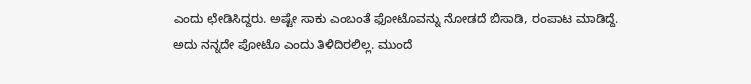ಎಂದು ಛೇಡಿಸಿದ್ದರು. ಅಷ್ಟೇ ಸಾಕು ಎಂಬಂತೆ ಫೋಟೊವನ್ನು ನೋಡದೆ ಬಿಸಾಡಿ, ರಂಪಾಟ ಮಾಡಿದ್ದೆ. ಅದು ನನ್ನದೇ ಪೋಟೊ ಎಂದು ತಿಳಿದಿರಲಿಲ್ಲ. ಮುಂದೆ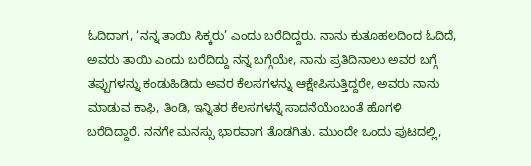ಓದಿದಾಗ, ‘ನನ್ನ ತಾಯಿ ಸಿಕ್ಕರು’ ಎಂದು ಬರೆದಿದ್ದರು. ನಾನು ಕುತೂಹಲದಿಂದ ಓದಿದೆ, ಅವರು ತಾಯಿ ಎಂದು ಬರೆದಿದ್ದು ನನ್ನ ಬಗ್ಗೆಯೇ, ನಾನು ಪ್ರತಿದಿನಾಲು ಅವರ ಬಗ್ಗೆ ತಪ್ಪುಗಳನ್ನು ಕಂಡುಹಿಡಿದು ಅವರ ಕೆಲಸಗಳನ್ನು ಆಕ್ಷೇಪಿಸುತ್ತಿದ್ದರೇ, ಅವರು ನಾನು ಮಾಡುವ ಕಾಫಿ, ತಿಂಡಿ, ಇನ್ನಿತರ ಕೆಲಸಗಳನ್ನೆ ಸಾದನೆಯೆಂಬಂತೆ ಹೊಗಳಿ ಬರೆದಿದ್ದಾರೆ. ನನಗೇ ಮನಸ್ಸು ಭಾರವಾಗ ತೊಡಗಿತು. ಮುಂದೇ ಒಂದು ಪುಟದಲ್ಲಿ,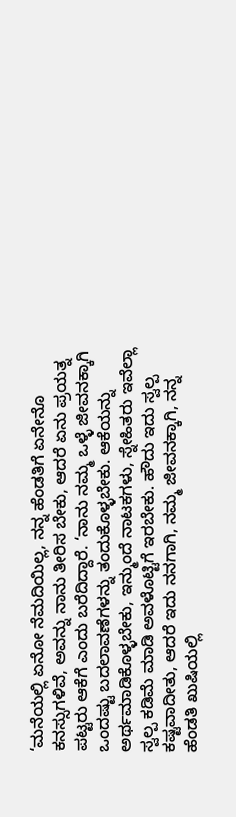‘ಮನೆಯಲ್ಲಿ ಏನೋ ನೆಮದಿಯಿಲ್ಲ, ನನ್ನ ಹೆಂಡತಿಗೆ ಏನೇನೊ ಕನಸ್ಸುಗಳಿವೆ, ಅವನ್ನು ನಾನು ತೀರಿಸ ಬೇಕು, ಆದರೆ ಏನು ಪ್ರಯತ್ನ ಪಟ್ಟರು ಆಕೆಗೆ ಎಂದು ಬರೆದಿದ್ದಾರೆ. ‘ನಾನು ನಮ್ಮ ಒಳ್ಳೆ ಜೀವನಕ್ಕಾಗಿ ಒಂದಷ್ಟು ಬದಲಾವಣೆಗಳನ್ನು ತಂದುಕೊಳ್ಳಬೇಕು. ಆಕೆಯನ್ನು ಅರ್ಥಮಾಡಿಕೊಳ್ಳಬೇಕು, ಇನ್ಮುಂದೆ ನಾಟಕಗಳು, ಸ್ನೇಹಿತರು ಇವೆಲ್ಲಾ ಸ್ವಲ್ಪ ಕಡಿಮೆ ಮಾಡಿ ಅವಳೊಟ್ಟಿಗೆ ಇರಬೇಕು. ಹೌದು ಇದು ಸ್ವಲ್ಪ ಕಷ್ಟವಾದೀತು, ಆದರೆ ಇದು ನನಗಾಗಿ, ನಮ್ಮ ಜೀವನಕ್ಕಾಗಿ, ನನ್ನ ಹೆಂಡತಿ ಖುಷಿಯಲ್ಲಿ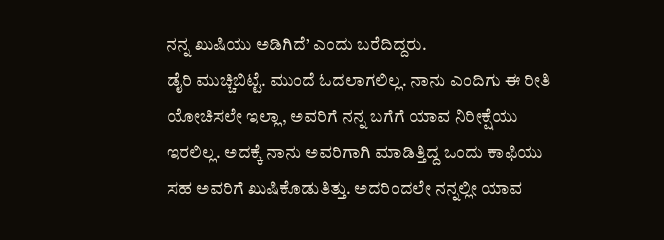ನನ್ನ ಖುಷಿಯು ಅಡಿಗಿದೆ’ ಎಂದು ಬರೆದಿದ್ದರು.
ಡೈರಿ ಮುಚ್ಚಿಬಿಟ್ಟೆ. ಮುಂದೆ ಓದಲಾಗಲಿಲ್ಲ. ನಾನು ಎಂದಿಗು ಈ ರೀತಿ ಯೋಚಿಸಲೇ ಇಲ್ಲಾ, ಅವರಿಗೆ ನನ್ನ ಬಗೆಗೆ ಯಾವ ನಿರೀಕ್ಷೆಯು ಇರಲಿಲ್ಲ. ಅದಕ್ಕೆ ನಾನು ಅವರಿಗಾಗಿ ಮಾಡಿತ್ತಿದ್ದ ಒಂದು ಕಾಫಿಯು ಸಹ ಅವರಿಗೆ ಖುಷಿಕೊಡುತಿತ್ತು. ಅದರಿಂದಲೇ ನನ್ನಲ್ಲೀ ಯಾವ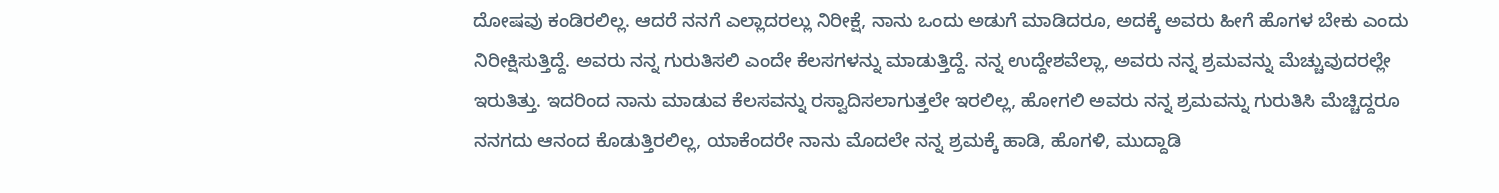ದೋಷವು ಕಂಡಿರಲಿಲ್ಲ. ಆದರೆ ನನಗೆ ಎಲ್ಲಾದರಲ್ಲು ನಿರೀಕ್ಷೆ, ನಾನು ಒಂದು ಅಡುಗೆ ಮಾಡಿದರೂ, ಅದಕ್ಕೆ ಅವರು ಹೀಗೆ ಹೊಗಳ ಬೇಕು ಎಂದು ನಿರೀಕ್ಷಿಸುತ್ತಿದ್ದೆ. ಅವರು ನನ್ನ ಗುರುತಿಸಲಿ ಎಂದೇ ಕೆಲಸಗಳನ್ನು ಮಾಡುತ್ತಿದ್ದೆ. ನನ್ನ ಉದ್ದೇಶವೆಲ್ಲಾ, ಅವರು ನನ್ನ ಶ್ರಮವನ್ನು ಮೆಚ್ಚುವುದರಲ್ಲೇ ಇರುತಿತ್ತು. ಇದರಿಂದ ನಾನು ಮಾಡುವ ಕೆಲಸವನ್ನು ರಸ್ವಾದಿಸಲಾಗುತ್ತಲೇ ಇರಲಿಲ್ಲ, ಹೋಗಲಿ ಅವರು ನನ್ನ ಶ್ರಮವನ್ನು ಗುರುತಿಸಿ ಮೆಚ್ಚಿದ್ದರೂ ನನಗದು ಆನಂದ ಕೊಡುತ್ತಿರಲಿಲ್ಲ, ಯಾಕೆಂದರೇ ನಾನು ಮೊದಲೇ ನನ್ನ ಶ್ರಮಕ್ಕೆ ಹಾಡಿ, ಹೊಗಳಿ, ಮುದ್ದಾಡಿ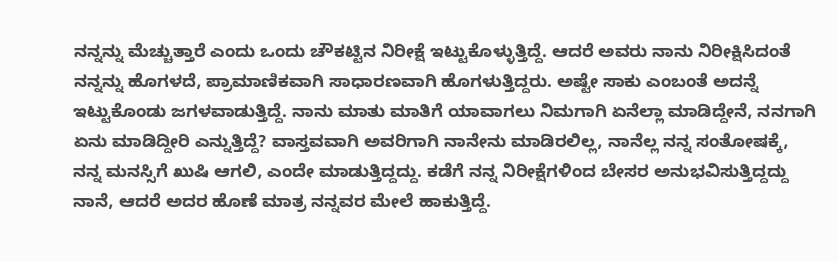ನನ್ನನ್ನು ಮೆಚ್ಚುತ್ತಾರೆ ಎಂದು ಒಂದು ಚೌಕಟ್ಟಿನ ನಿರೀಕ್ಷೆ ಇಟ್ಟುಕೊಳ್ಳುತ್ತಿದ್ದೆ. ಆದರೆ ಅವರು ನಾನು ನಿರೀಕ್ಷಿಸಿದಂತೆ ನನ್ನನ್ನು ಹೊಗಳದೆ, ಪ್ರಾಮಾಣಿಕವಾಗಿ ಸಾಧಾರಣವಾಗಿ ಹೊಗಳುತ್ತಿದ್ದರು. ಅಷ್ಟೇ ಸಾಕು ಎಂಬಂತೆ ಅದನ್ನೆ ಇಟ್ಟುಕೊಂಡು ಜಗಳವಾಡುತ್ತಿದ್ದೆ. ನಾನು ಮಾತು ಮಾತಿಗೆ ಯಾವಾಗಲು ನಿಮಗಾಗಿ ಏನೆಲ್ಲಾ ಮಾಡಿದ್ದೇನೆ, ನನಗಾಗಿ ಏನು ಮಾಡಿದ್ದೀರಿ ಎನ್ನುತ್ತಿದ್ದೆ? ವಾಸ್ತವವಾಗಿ ಅವರಿಗಾಗಿ ನಾನೇನು ಮಾಡಿರಲಿಲ್ಲ, ನಾನೆಲ್ಲ ನನ್ನ ಸಂತೋಷಕ್ಕೆ, ನನ್ನ ಮನಸ್ಸಿಗೆ ಖುಷಿ ಆಗಲಿ, ಎಂದೇ ಮಾಡುತ್ತಿದ್ದದ್ದು. ಕಡೆಗೆ ನನ್ನ ನಿರೀಕ್ಷೆಗಳಿಂದ ಬೇಸರ ಅನುಭವಿಸುತ್ತಿದ್ದದ್ದು ನಾನೆ, ಆದರೆ ಅದರ ಹೊಣೆ ಮಾತ್ರ ನನ್ನವರ ಮೇಲೆ ಹಾಕುತ್ತಿದ್ದೆ.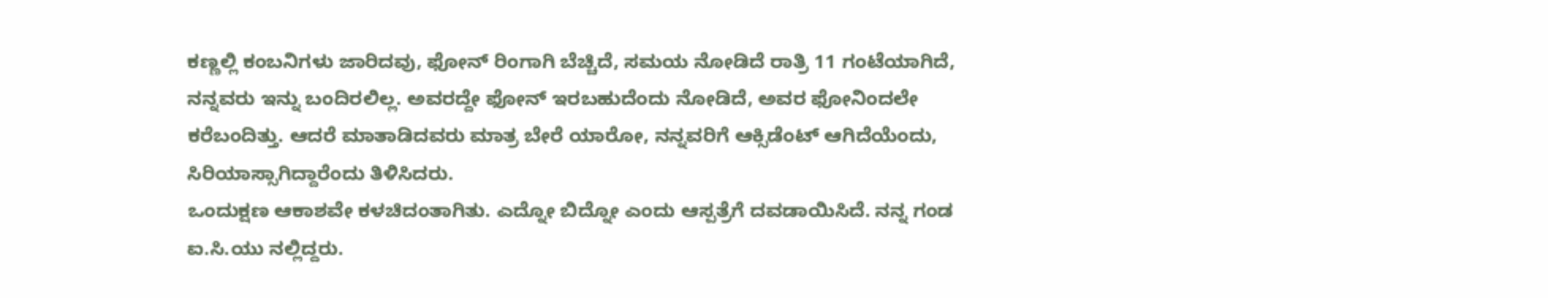ಕಣ್ಣಲ್ಲಿ ಕಂಬನಿಗಳು ಜಾರಿದವು, ಫೋನ್ ರಿಂಗಾಗಿ ಬೆಚ್ಚಿದೆ, ಸಮಯ ನೋಡಿದೆ ರಾತ್ರಿ 11 ಗಂಟೆಯಾಗಿದೆ, ನನ್ನವರು ಇನ್ನು ಬಂದಿರಲಿಲ್ಲ. ಅವರದ್ದೇ ಫೋನ್ ಇರಬಹುದೆಂದು ನೋಡಿದೆ, ಅವರ ಫೋನಿಂದಲೇ ಕರೆಬಂದಿತ್ತು. ಆದರೆ ಮಾತಾಡಿದವರು ಮಾತ್ರ ಬೇರೆ ಯಾರೋ, ನನ್ನವರಿಗೆ ಆಕ್ಸಿಡೆಂಟ್ ಆಗಿದೆಯೆಂದು, ಸಿರಿಯಾಸ್ಸಾಗಿದ್ದಾರೆಂದು ತಿಳಿಸಿದರು.
ಒಂದುಕ್ಷಣ ಆಕಾಶವೇ ಕಳಚಿದಂತಾಗಿತು. ಎದ್ನೋ ಬಿದ್ನೋ ಎಂದು ಆಸ್ಪತ್ರೆಗೆ ದವಡಾಯಿಸಿದೆ. ನನ್ನ ಗಂಡ ಐ.ಸಿ.ಯು ನಲ್ಲಿದ್ದರು.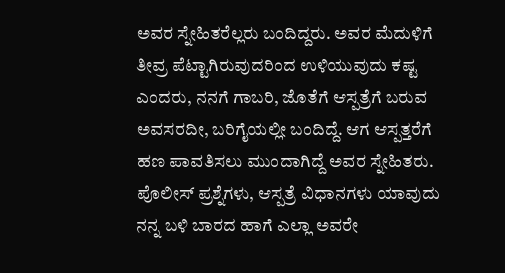ಅವರ ಸ್ನೇಹಿತರೆಲ್ಲರು ಬಂದಿದ್ದರು. ಅವರ ಮೆದುಳಿಗೆ ತೀವ್ರ ಪೆಟ್ಟಾಗಿರುವುದರಿಂದ ಉಳಿಯುವುದು ಕಷ್ಟ ಎಂದರು, ನನಗೆ ಗಾಬರಿ, ಜೊತೆಗೆ ಆಸ್ಪತ್ರೆಗೆ ಬರುವ ಅವಸರದೀ, ಬರಿಗೈಯಲ್ಲೀ ಬಂದಿದ್ದೆ. ಆಗ ಆಸ್ಪತ್ತರೆಗೆ ಹಣ ಪಾವತಿಸಲು ಮುಂದಾಗಿದ್ದೆ ಅವರ ಸ್ನೇಹಿತರು. ಪೊಲೀಸ್ ಪ್ರಶ್ನೆಗಳು, ಆಸ್ಪತ್ರೆ ವಿಧಾನಗಳು ಯಾವುದು ನನ್ನ ಬಳಿ ಬಾರದ ಹಾಗೆ ಎಲ್ಲಾ ಅವರೇ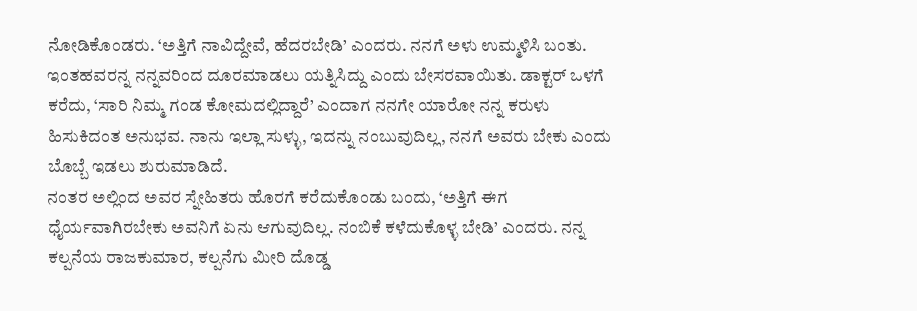ನೋಡಿಕೊಂಡರು. ‘ಅತ್ತಿಗೆ ನಾವಿದ್ದೇವೆ, ಹೆದರಬೇಡಿ’ ಎಂದರು. ನನಗೆ ಅಳು ಉಮ್ಮಳಿಸಿ ಬಂತು. ಇಂತಹವರನ್ನ ನನ್ನವರಿಂದ ದೂರಮಾಡಲು ಯತ್ನಿಸಿದ್ದು ಎಂದು ಬೇಸರವಾಯಿತು. ಡಾಕ್ಟರ್ ಒಳಗೆ ಕರೆದು, ‘ಸಾರಿ ನಿಮ್ಮ ಗಂಡ ಕೋಮದಲ್ಲಿದ್ದಾರೆ’ ಎಂದಾಗ ನನಗೇ ಯಾರೋ ನನ್ನ ಕರುಳು ಹಿಸುಕಿದಂತ ಅನುಭವ. ನಾನು ಇಲ್ಲಾ ಸುಳ್ಳು, ಇದನ್ನು ನಂಬುವುದಿಲ್ಲ, ನನಗೆ ಅವರು ಬೇಕು ಎಂದು ಬೊಬ್ಬೆ ಇಡಲು ಶುರುಮಾಡಿದೆ.
ನಂತರ ಅಲ್ಲಿಂದ ಅವರ ಸ್ನೇಹಿತರು ಹೊರಗೆ ಕರೆದುಕೊಂಡು ಬಂದು, ‘ಅತ್ತಿಗೆ ಈಗ ಧೈರ್ಯವಾಗಿರಬೇಕು ಅವನಿಗೆ ಏನು ಆಗುವುದಿಲ್ಲ. ನಂಬಿಕೆ ಕಳೆದುಕೊಳ್ಳ ಬೇಡಿ’ ಎಂದರು. ನನ್ನ ಕಲ್ಪನೆಯ ರಾಜಕುಮಾರ, ಕಲ್ಪನೆಗು ಮೀರಿ ದೊಡ್ಡ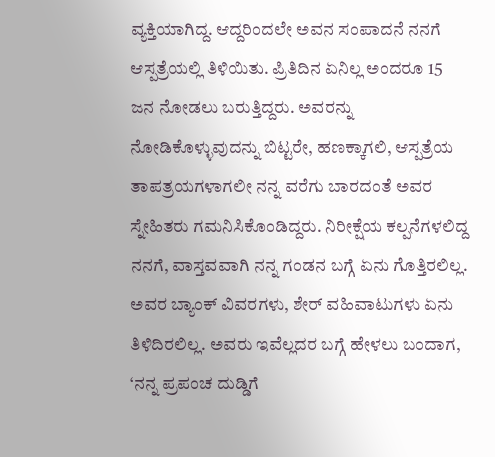ವ್ಯಕ್ತಿಯಾಗಿದ್ದ. ಆದ್ದರಿಂದಲೇ ಅವನ ಸಂಪಾದನೆ ನನಗೆ ಆಸ್ಪತ್ರೆಯಲ್ಲಿ ತಿಳಿಯಿತು. ಪ್ರಿತಿದಿನ ಏನಿಲ್ಲ ಅಂದರೂ 15 ಜನ ನೋಡಲು ಬರುತ್ತಿದ್ದರು. ಅವರನ್ನು ನೋಡಿಕೊಳ್ಳುವುದನ್ನು ಬಿಟ್ಟರೇ, ಹಣಕ್ಕಾಗಲಿ, ಆಸ್ಪತ್ರೆಯ ತಾಪತ್ರಯಗಳಾಗಲೀ ನನ್ನ ವರೆಗು ಬಾರದಂತೆ ಅವರ ಸ್ನೇಹಿತರು ಗಮನಿಸಿಕೊಂಡಿದ್ದರು. ನಿರೀಕ್ಷೆಯ ಕಲ್ಪನೆಗಳಲಿದ್ದ ನನಗೆ, ವಾಸ್ತವವಾಗಿ ನನ್ನ ಗಂಡನ ಬಗ್ಗೆ ಏನು ಗೊತ್ತಿರಲಿಲ್ಲ. ಅವರ ಬ್ಯಾಂಕ್ ವಿವರಗಳು, ಶೇರ್ ವಹಿವಾಟುಗಳು ಏನು ತಿಳಿದಿರಲಿಲ್ಲ. ಅವರು ಇವೆಲ್ಲದರ ಬಗ್ಗೆ ಹೇಳಲು ಬಂದಾಗ, ‘ನನ್ನ ಪ್ರಪಂಚ ದುಡ್ಡಿಗೆ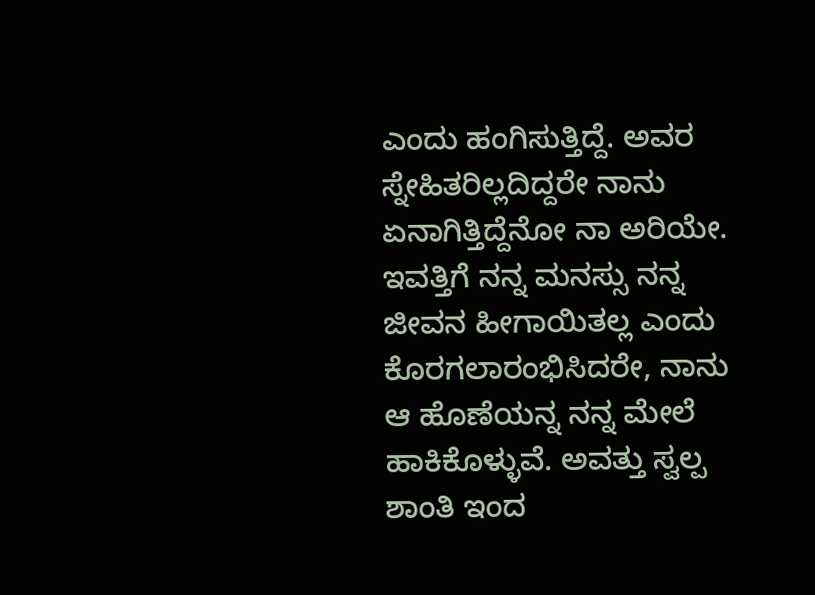ಎಂದು ಹಂಗಿಸುತ್ತಿದ್ದೆ. ಅವರ ಸ್ನೇಹಿತರಿಲ್ಲದಿದ್ದರೇ ನಾನು ಏನಾಗಿತ್ತಿದ್ದೆನೋ ನಾ ಅರಿಯೇ.
ಇವತ್ತಿಗೆ ನನ್ನ ಮನಸ್ಸು ನನ್ನ ಜೀವನ ಹೀಗಾಯಿತಲ್ಲ ಎಂದು ಕೊರಗಲಾರಂಭಿಸಿದರೇ, ನಾನು ಆ ಹೊಣೆಯನ್ನ ನನ್ನ ಮೇಲೆ ಹಾಕಿಕೊಳ್ಳುವೆ. ಅವತ್ತು ಸ್ವಲ್ಪ ಶಾಂತಿ ಇಂದ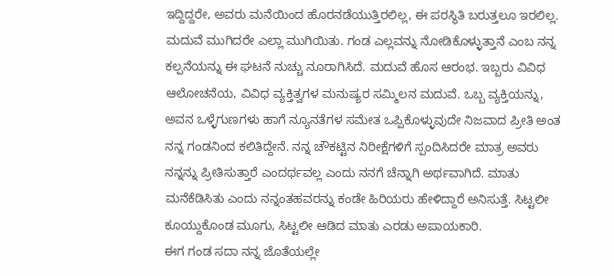ಇದ್ದಿದ್ದರೇ, ಅವರು ಮನೆಯಿಂದ ಹೊರನಡೆಯುತ್ತಿರಲಿಲ್ಲ, ಈ ಪರಸ್ಥಿತಿ ಬರುತ್ತಲೂ ಇರಲಿಲ್ಲ. ಮದುವೆ ಮುಗಿದರೇ ಎಲ್ಲಾ ಮುಗಿಯಿತು. ಗಂಡ ಎಲ್ಲವನ್ನು ನೋಡಿಕೊಳ್ಳುತ್ತಾನೆ ಎಂಬ ನನ್ನ ಕಲ್ಪನೆಯನ್ನು ಈ ಘಟನೆ ನುಚ್ಚು ನೂರಾಗಿಸಿದೆ. ಮದುವೆ ಹೊಸ ಆರಂಭ. ಇಬ್ಬರು ವಿವಿಧ ಆಲೋಚನೆಯ, ವಿವಿಧ ವ್ಯಕ್ತಿತ್ವಗಳ ಮನುಷ್ಯರ ಸಮ್ಮಿಲನ ಮದುವೆ. ಒಬ್ಬ ವ್ಯಕ್ತಿಯನ್ನು, ಅವನ ಒಳ್ಳೆಗುಣಗಳು ಹಾಗೆ ನ್ಯೂನತೆಗಳ ಸಮೇತ ಒಪ್ಪಿಕೊಳ್ಳುವುದೇ ನಿಜವಾದ ಪ್ರೀತಿ ಅಂತ ನನ್ನ ಗಂಡನಿಂದ ಕಲಿತಿದ್ದೇನೆ. ನನ್ನ ಚೌಕಟ್ಟಿನ ನಿರೀಕ್ಷೆಗಳಿಗೆ ಸ್ಪಂದಿಸಿದರೇ ಮಾತ್ರ ಅವರು ನನ್ನನ್ನು ಪ್ರೀತಿಸುತ್ತಾರೆ ಎಂದರ್ಥವಲ್ಲ ಎಂದು ನನಗೆ ಚೆನ್ನಾಗಿ ಅರ್ಥವಾಗಿದೆ. ಮಾತು ಮನೆಕೆಡಿಸಿತು ಎಂದು ನನ್ನಂತಹವರನ್ನು ಕಂಡೇ ಹಿರಿಯರು ಹೇಳಿದ್ದಾರೆ ಅನಿಸುತ್ತೆ. ಸಿಟ್ಟಲೀ ಕೂಯ್ದುಕೊಂಡ ಮೂಗು, ಸಿಟ್ಟಲೀ ಆಡಿದ ಮಾತು ಎರಡು ಅಪಾಯಕಾರಿ.
ಈಗ ಗಂಡ ಸದಾ ನನ್ನ ಜೊತೆಯಲ್ಲೇ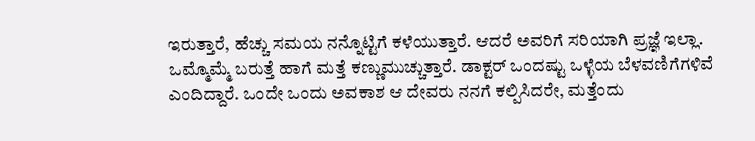ಇರುತ್ತಾರೆ, ಹೆಚ್ಚು ಸಮಯ ನನ್ನೊಟ್ಟಿಗೆ ಕಳೆಯುತ್ತಾರೆ. ಆದರೆ ಅವರಿಗೆ ಸರಿಯಾಗಿ ಪ್ರಜ್ಞೆ ಇಲ್ಲಾ. ಒಮ್ಮೊಮ್ಮೆ ಬರುತ್ತೆ ಹಾಗೆ ಮತ್ತೆ ಕಣ್ಣುಮುಚ್ಚುತ್ತಾರೆ. ಡಾಕ್ಟರ್ ಒಂದಷ್ಟು ಒಳ್ಳೆಯ ಬೆಳವಣಿಗೆಗಳಿವೆ ಎಂದಿದ್ದಾರೆ. ಒಂದೇ ಒಂದು ಅವಕಾಶ ಆ ದೇವರು ನನಗೆ ಕಲ್ಪಿಸಿದರೇ, ಮತ್ತೆಂದು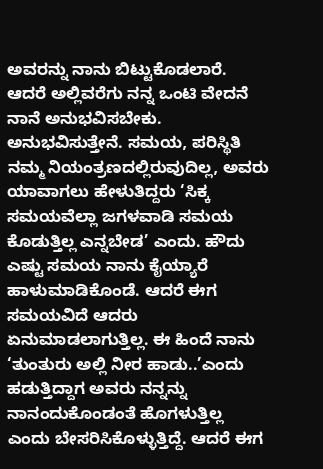ಅವರನ್ನು ನಾನು ಬಿಟ್ಟುಕೊಡಲಾರೆ. ಆದರೆ ಅಲ್ಲಿವರೆಗು ನನ್ನ ಒಂಟಿ ವೇದನೆ ನಾನೆ ಅನುಭವಿಸಬೇಕು. ಅನುಭವಿಸುತ್ತೇನೆ. ಸಮಯ, ಪರಿಸ್ಥಿತಿ ನಮ್ಮ ನಿಯಂತ್ರಣದಲ್ಲಿರುವುದಿಲ್ಲ, ಅವರು ಯಾವಾಗಲು ಹೇಳುತಿದ್ದರು ‘ಸಿಕ್ಕ ಸಮಯವೆಲ್ಲಾ ಜಗಳವಾಡಿ ಸಮಯ ಕೊಡುತ್ತಿಲ್ಲ ಎನ್ನಬೇಡ’ ಎಂದು. ಹೌದು ಎಷ್ಟು ಸಮಯ ನಾನು ಕೈಯ್ಯಾರೆ ಹಾಳುಮಾಡಿಕೊಂಡೆ. ಆದರೆ ಈಗ ಸಮಯವಿದೆ ಆದರು ಏನುಮಾಡಲಾಗುತ್ತಿಲ್ಲ. ಈ ಹಿಂದೆ ನಾನು ‘ತುಂತುರು ಅಲ್ಲಿ ನೀರ ಹಾಡು..’ಎಂದು ಹಡುತ್ತಿದ್ದಾಗ ಅವರು ನನ್ನನ್ನು ನಾನಂದುಕೊಂಡಂತೆ ಹೊಗಳುತ್ತಿಲ್ಲ ಎಂದು ಬೇಸರಿಸಿಕೊಳ್ಳುತ್ತಿದ್ದೆ. ಆದರೆ ಈಗ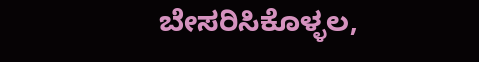ಬೇಸರಿಸಿಕೊಳ್ಳಲ,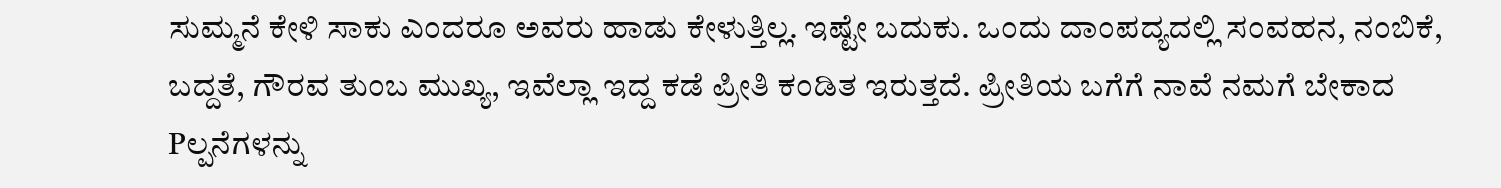ಸುಮ್ಮನೆ ಕೇಳಿ ಸಾಕು ಎಂದರೂ ಅವರು ಹಾಡು ಕೇಳುತ್ತಿಲ್ಲ. ಇಷ್ಟೇ ಬದುಕು. ಒಂದು ದಾಂಪದ್ಯದಲ್ಲಿ ಸಂವಹನ, ನಂಬಿಕೆ, ಬದ್ದತೆ, ಗೌರವ ತುಂಬ ಮುಖ್ಯ, ಇವೆಲ್ಲಾ ಇದ್ದ ಕಡೆ ಪ್ರೀತಿ ಕಂಡಿತ ಇರುತ್ತದೆ. ಪ್ರೀತಿಯ ಬಗೆಗೆ ನಾವೆ ನಮಗೆ ಬೇಕಾದ Pಲ್ಪನೆಗಳನ್ನು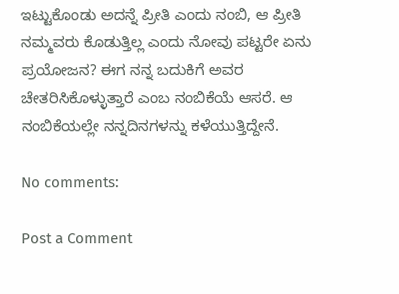ಇಟ್ಟುಕೊಂಡು ಅದನ್ನೆ ಪ್ರೀತಿ ಎಂದು ನಂಬಿ, ಆ ಪ್ರೀತಿ ನಮ್ಮವರು ಕೊಡುತ್ತಿಲ್ಲ ಎಂದು ನೋವು ಪಟ್ಟರೇ ಏನು ಪ್ರಯೋಜನ? ಈಗ ನನ್ನ ಬದುಕಿಗೆ ಅವರ ಚೇತರಿಸಿಕೊಳ್ಳುತ್ತಾರೆ ಎಂಬ ನಂಬಿಕೆಯೆ ಆಸರೆ. ಆ ನಂಬಿಕೆಯಲ್ಲೇ ನನ್ನದಿನಗಳನ್ನು ಕಳೆಯುತ್ತಿದ್ದೇನೆ.

No comments:

Post a Comment